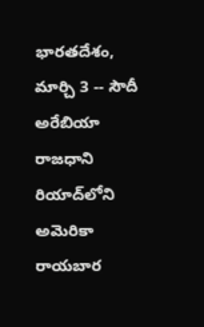భారతదేశం, మార్చి 3 -- సౌదీ అరేబియా రాజధాని రియాద్‌లోని అమెరికా రాయబార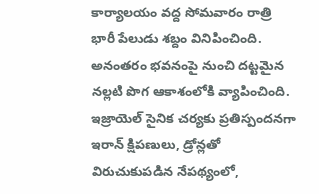కార్యాలయం వద్ద సోమవారం రాత్రి భారీ పేలుడు శబ్దం వినిపించింది. అనంతరం భవనంపై నుంచి దట్టమైన నల్లటి పొగ ఆకాశంలోకి వ్యాపించింది. ఇజ్రాయెల్ సైనిక చర్యకు ప్రతిస్పందనగా ఇరాన్ క్షిపణులు, డ్రోన్లతో విరుచుకుపడిన నేపథ్యంలో,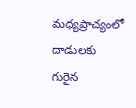మధ్యప్రాచ్యంలో దాడులకు గురైన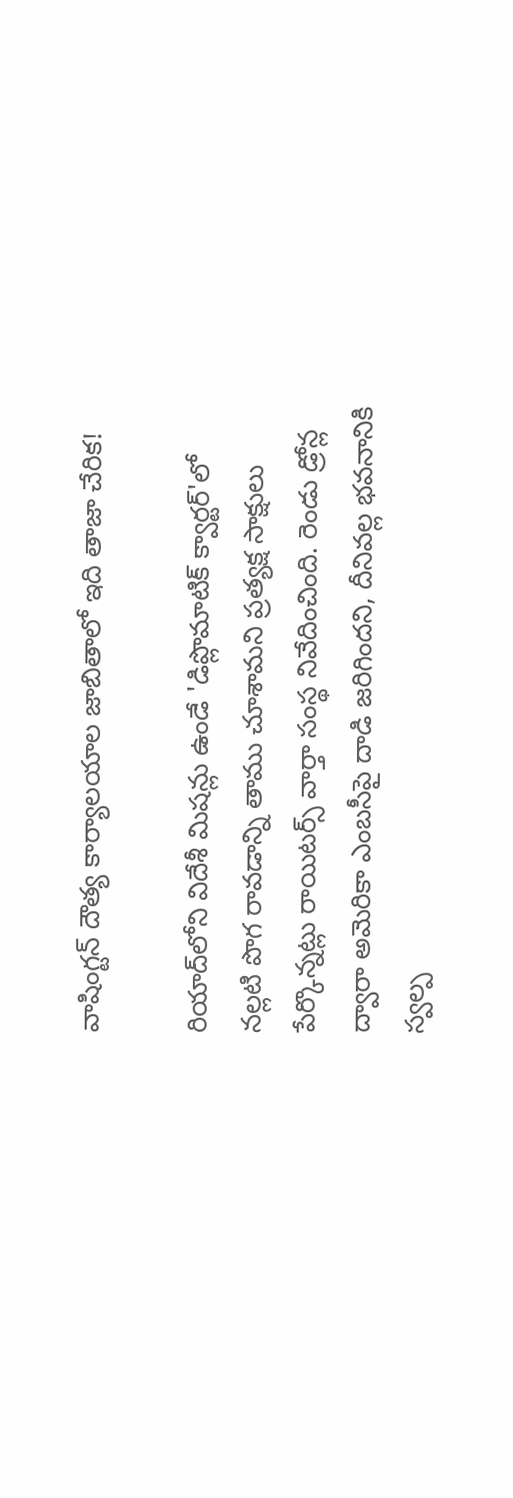వాషింగ్టన్ దౌత్య కార్యాలయాల జాబితాలో ఇది తాజా చేరిక!

రియాద్‌లోని విదేశీ మిషన్లు ఉండే 'డిప్లొమాటిక్ క్వార్టర్'లో నల్లటి పొగ రావడాన్ని తాము చూశామని ప్రత్యక్ష సాక్షులు పేర్కొన్నట్లు రాయిటర్స్ వార్తా సంస్థ నివేదించింది. రెండు డ్రోన్ల ద్వారా అమెరికా ఎంబసీపై దాడి జరిగిందని, దీనివల్ల భవనానికి స్వల్ప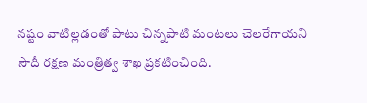నష్టం వాటిల్లడంతో పాటు చిన్నపాటి మంటలు చెలరేగాయని సౌదీ రక్షణ మంత్రిత్వ శాఖ ప్రకటించింది.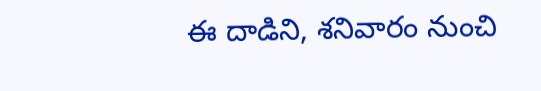ఈ దాడిని, శనివారం నుంచి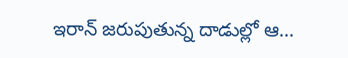ఇరాన్ జరుపుతున్న దాడుల్లో ఆ...